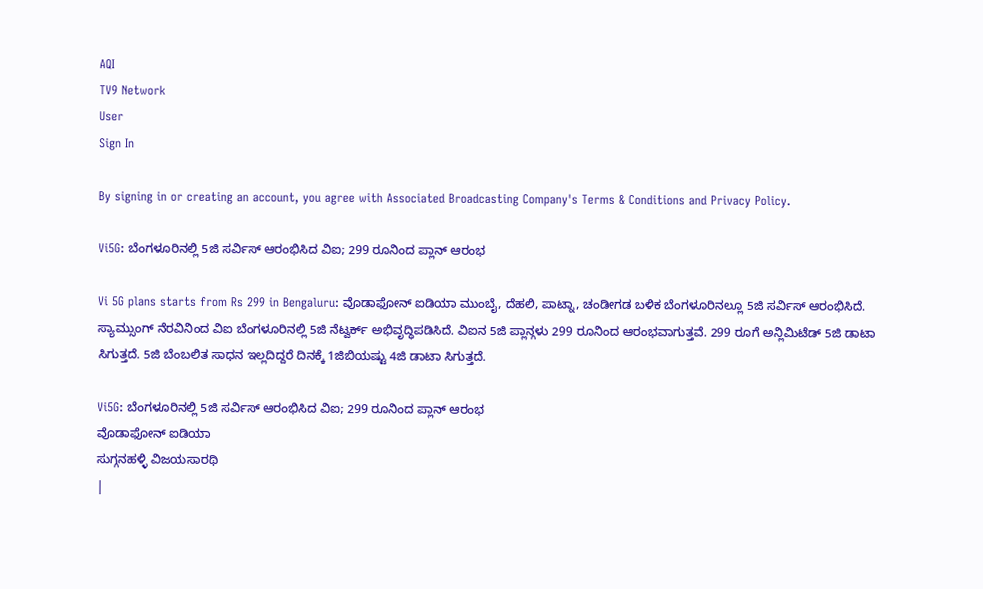AQI
TV9 Network
User
Sign In

By signing in or creating an account, you agree with Associated Broadcasting Company's Terms & Conditions and Privacy Policy.

Vi5G: ಬೆಂಗಳೂರಿನಲ್ಲಿ 5ಜಿ ಸರ್ವಿಸ್ ಆರಂಭಿಸಿದ ವಿಐ; 299 ರೂನಿಂದ ಪ್ಲಾನ್ ಆರಂಭ

Vi 5G plans starts from Rs 299 in Bengaluru: ವೊಡಾಫೋನ್ ಐಡಿಯಾ ಮುಂಬೈ, ದೆಹಲಿ, ಪಾಟ್ನಾ, ಚಂಡೀಗಡ ಬಳಿಕ ಬೆಂಗಳೂರಿನಲ್ಲೂ 5ಜಿ ಸರ್ವಿಸ್ ಆರಂಭಿಸಿದೆ. ಸ್ಯಾಮ್ಸುಂಗ್ ನೆರವಿನಿಂದ ವಿಐ ಬೆಂಗಳೂರಿನಲ್ಲಿ 5ಜಿ ನೆಟ್ವರ್ಕ್ ಅಭಿವೃದ್ಧಿಪಡಿಸಿದೆ. ವಿಐನ 5ಜಿ ಪ್ಲಾನ್ಗಳು 299 ರೂನಿಂದ ಆರಂಭವಾಗುತ್ತವೆ. 299 ರೂಗೆ ಅನ್ಲಿಮಿಟೆಡ್ 5ಜಿ ಡಾಟಾ ಸಿಗುತ್ತದೆ. 5ಜಿ ಬೆಂಬಲಿತ ಸಾಧನ ಇಲ್ಲದಿದ್ದರೆ ದಿನಕ್ಕೆ 1ಜಿಬಿಯಷ್ಟು 4ಜಿ ಡಾಟಾ ಸಿಗುತ್ತದೆ.

Vi5G: ಬೆಂಗಳೂರಿನಲ್ಲಿ 5ಜಿ ಸರ್ವಿಸ್ ಆರಂಭಿಸಿದ ವಿಐ; 299 ರೂನಿಂದ ಪ್ಲಾನ್ ಆರಂಭ
ವೊಡಾಫೋನ್ ಐಡಿಯಾ
ಸುಗ್ಗನಹಳ್ಳಿ ವಿಜಯಸಾರಥಿ
|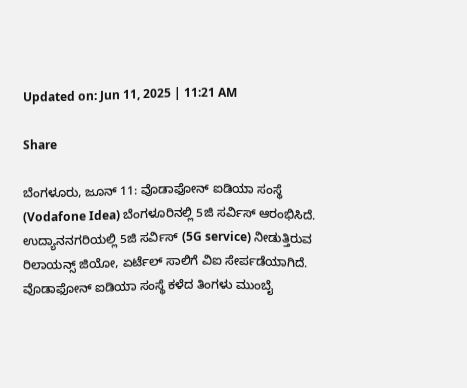Updated on: Jun 11, 2025 | 11:21 AM

Share

ಬೆಂಗಳೂರು, ಜೂನ್ 11: ವೊಡಾಫೋನ್ ಐಡಿಯಾ ಸಂಸ್ಥೆ (Vodafone Idea) ಬೆಂಗಳೂರಿನಲ್ಲಿ 5ಜಿ ಸರ್ವಿಸ್ ಆರಂಭಿಸಿದೆ. ಉದ್ಯಾನನಗರಿಯಲ್ಲಿ 5ಜಿ ಸರ್ವಿಸ್ (5G service) ನೀಡುತ್ತಿರುವ ರಿಲಾಯನ್ಸ್ ಜಿಯೋ, ಏರ್ಟೆಲ್ ಸಾಲಿಗೆ ವಿಐ ಸೇರ್ಪಡೆಯಾಗಿದೆ. ವೊಡಾಫೋನ್ ಐಡಿಯಾ ಸಂಸ್ಥೆ ಕಳೆದ ತಿಂಗಳು ಮುಂಬೈ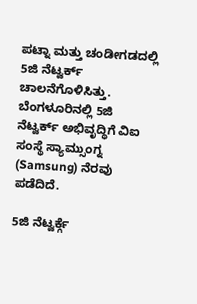ಪಟ್ನಾ ಮತ್ತು ಚಂಡೀಗಡದಲ್ಲಿ 5ಜಿ ನೆಟ್ವರ್ಕ್ ಚಾಲನೆಗೊಳಿಸಿತ್ತು. ಬೆಂಗಳೂರಿನಲ್ಲಿ 5ಜಿ ನೆಟ್ವರ್ಕ್ ಅಭಿವೃದ್ಧಿಗೆ ವಿಐ ಸಂಸ್ಥೆ ಸ್ಯಾಮ್ಸುಂಗ್ನ (Samsung) ನೆರವು ಪಡೆದಿದೆ.

5ಜಿ ನೆಟ್ವರ್ಕ್ಗೆ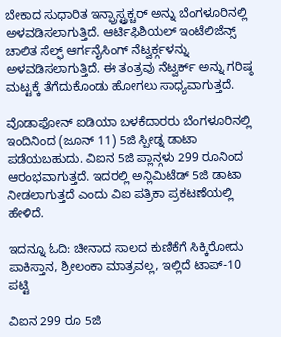ಬೇಕಾದ ಸುಧಾರಿತ ಇನ್ಫ್ರಾಸ್ಟ್ರಕ್ಚರ್ ಅನ್ನು ಬೆಂಗಳೂರಿನಲ್ಲಿ ಅಳವಡಿಸಲಾಗುತ್ತಿದೆ. ಆರ್ಟಿಫಿಶಿಯಲ್ ಇಂಟೆಲಿಜೆನ್ಸ್ ಚಾಲಿತ ಸೆಲ್ಫ್ ಆರ್ಗನೈಸಿಂಗ್ ನೆಟ್ವರ್ಕ್ಗಳನ್ನು ಅಳವಡಿಸಲಾಗುತ್ತಿದೆ. ಈ ತಂತ್ರವು ನೆಟ್ವರ್ಕ್ ಅನ್ನು ಗರಿಷ್ಠ ಮಟ್ಟಕ್ಕೆ ತೆಗೆದುಕೊಂಡು ಹೋಗಲು ಸಾಧ್ಯವಾಗುತ್ತದೆ.

ವೊಡಾಫೋನ್ ಐಡಿಯಾ ಬಳಕೆದಾರರು ಬೆಂಗಳೂರಿನಲ್ಲಿ ಇಂದಿನಿಂದ (ಜೂನ್ 11) 5ಜಿ ಸ್ಪೀಡ್ನ ಡಾಟಾ ಪಡೆಯಬಹುದು. ವಿಐನ 5ಜಿ ಪ್ಲಾನ್ಗಳು 299 ರೂನಿಂದ ಆರಂಭವಾಗುತ್ತದೆ. ಇದರಲ್ಲಿ ಅನ್ಲಿಮಿಟೆಡ್ 5ಜಿ ಡಾಟಾ ನೀಡಲಾಗುತ್ತದೆ ಎಂದು ವಿಐ ಪತ್ರಿಕಾ ಪ್ರಕಟಣೆಯಲ್ಲಿ ಹೇಳಿದೆ.

ಇದನ್ನೂ ಓದಿ: ಚೀನಾದ ಸಾಲದ ಕುಣಿಕೆಗೆ ಸಿಕ್ಕಿರೋದು ಪಾಕಿಸ್ತಾನ, ಶ್ರೀಲಂಕಾ ಮಾತ್ರವಲ್ಲ, ಇಲ್ಲಿದೆ ಟಾಪ್-10 ಪಟ್ಟಿ

ವಿಐನ 299 ರೂ 5ಜಿ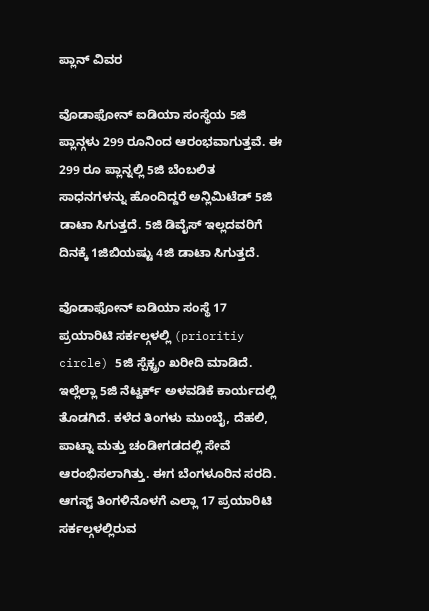ಪ್ಲಾನ್ ವಿವರ

ವೊಡಾಫೋನ್ ಐಡಿಯಾ ಸಂಸ್ಥೆಯ 5ಜಿ ಪ್ಲಾನ್ಗಳು 299 ರೂನಿಂದ ಆರಂಭವಾಗುತ್ತವೆ. ಈ 299 ರೂ ಪ್ಲಾನ್ನಲ್ಲಿ 5ಜಿ ಬೆಂಬಲಿತ ಸಾಧನಗಳನ್ನು ಹೊಂದಿದ್ದರೆ ಅನ್ಲಿಮಿಟೆಡ್ 5ಜಿ ಡಾಟಾ ಸಿಗುತ್ತದೆ. 5ಜಿ ಡಿವೈಸ್ ಇಲ್ಲದವರಿಗೆ ದಿನಕ್ಕೆ 1ಜಿಬಿಯಷ್ಟು 4ಜಿ ಡಾಟಾ ಸಿಗುತ್ತದೆ.

ವೊಡಾಫೋನ್ ಐಡಿಯಾ ಸಂಸ್ಥೆ 17 ಪ್ರಯಾರಿಟಿ ಸರ್ಕಲ್ಗಳಲ್ಲಿ (prioritiy circle) 5ಜಿ ಸ್ಪೆಕ್ಟ್ರಂ ಖರೀದಿ ಮಾಡಿದೆ. ಇಲ್ಲೆಲ್ಲಾ 5ಜಿ ನೆಟ್ವರ್ಕ್ ಅಳವಡಿಕೆ ಕಾರ್ಯದಲ್ಲಿ ತೊಡಗಿದೆ. ಕಳೆದ ತಿಂಗಳು ಮುಂಬೈ, ದೆಹಲಿ, ಪಾಟ್ನಾ ಮತ್ತು ಚಂಡೀಗಡದಲ್ಲಿ ಸೇವೆ ಆರಂಭಿಸಲಾಗಿತ್ತು. ಈಗ ಬೆಂಗಳೂರಿನ ಸರದಿ. ಆಗಸ್ಟ್ ತಿಂಗಳಿನೊಳಗೆ ಎಲ್ಲಾ 17 ಪ್ರಯಾರಿಟಿ ಸರ್ಕಲ್ಗಳಲ್ಲಿರುವ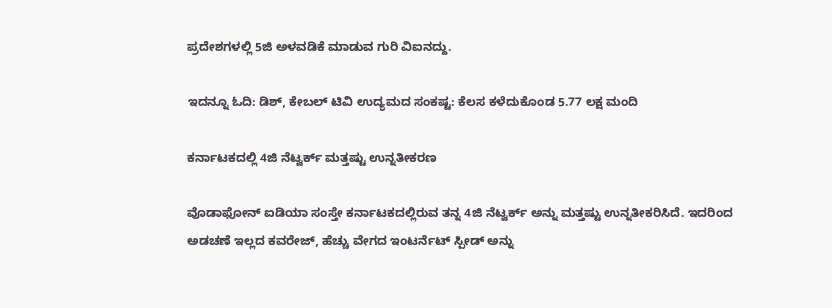ಪ್ರದೇಶಗಳಲ್ಲಿ 5ಜಿ ಅಳವಡಿಕೆ ಮಾಡುವ ಗುರಿ ವಿಐನದ್ದು.

ಇದನ್ನೂ ಓದಿ: ಡಿಶ್, ಕೇಬಲ್ ಟಿವಿ ಉದ್ಯಮದ ಸಂಕಷ್ಟ: ಕೆಲಸ ಕಳೆದುಕೊಂಡ 5.77 ಲಕ್ಷ ಮಂದಿ

ಕರ್ನಾಟಕದಲ್ಲಿ 4ಜಿ ನೆಟ್ವರ್ಕ್ ಮತ್ತಷ್ಟು ಉನ್ನತೀಕರಣ

ವೊಡಾಫೋನ್ ಐಡಿಯಾ ಸಂಸ್ತೇ ಕರ್ನಾಟಕದಲ್ಲಿರುವ ತನ್ನ 4ಜಿ ನೆಟ್ವರ್ಕ್ ಅನ್ನು ಮತ್ತಷ್ಟು ಉನ್ನತೀಕರಿಸಿದೆ. ಇದರಿಂದ ಅಡಚಣೆ ಇಲ್ಲದ ಕವರೇಜ್, ಹೆಚ್ಚು ವೇಗದ ಇಂಟರ್ನೆಟ್ ಸ್ಪೀಡ್ ಅನ್ನು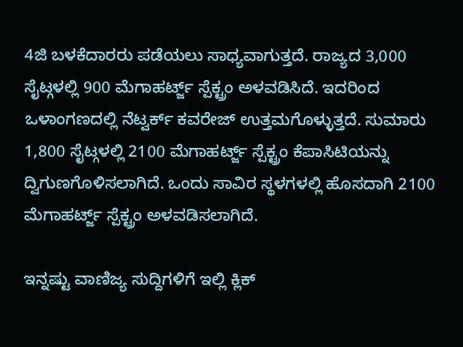4ಜಿ ಬಳಕೆದಾರರು ಪಡೆಯಲು ಸಾಧ್ಯವಾಗುತ್ತದೆ. ರಾಜ್ಯದ 3,000 ಸೈಟ್ಗಳಲ್ಲಿ 900 ಮೆಗಾಹರ್ಟ್ಜ್ ಸ್ಪೆಕ್ಟ್ರಂ ಅಳವಡಿಸಿದೆ. ಇದರಿಂದ ಒಳಾಂಗಣದಲ್ಲಿ ನೆಟ್ವರ್ಕ್ ಕವರೇಜ್ ಉತ್ತಮಗೊಳ್ಳುತ್ತದೆ. ಸುಮಾರು 1,800 ಸೈಟ್ಗಳಲ್ಲಿ 2100 ಮೆಗಾಹರ್ಟ್ಜ್ ಸ್ಪೆಕ್ಟ್ರಂ ಕೆಪಾಸಿಟಿಯನ್ನು ದ್ವಿಗುಣಗೊಳಿಸಲಾಗಿದೆ. ಒಂದು ಸಾವಿರ ಸ್ಥಳಗಳಲ್ಲಿ ಹೊಸದಾಗಿ 2100 ಮೆಗಾಹರ್ಟ್ಜ್ ಸ್ಪೆಕ್ಟ್ರಂ ಅಳವಡಿಸಲಾಗಿದೆ.

ಇನ್ನಷ್ಟು ವಾಣಿಜ್ಯ ಸುದ್ದಿಗಳಿಗೆ ಇಲ್ಲಿ ಕ್ಲಿಕ್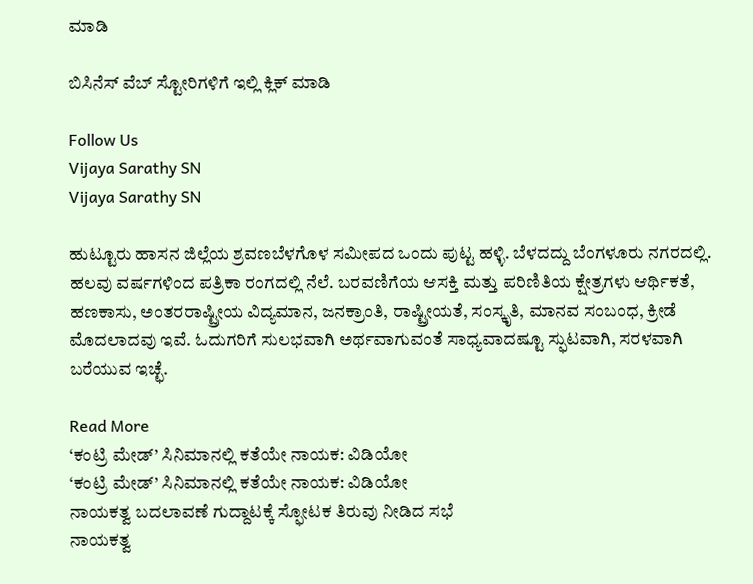ಮಾಡಿ

ಬಿಸಿನೆಸ್ ವೆಬ್ ಸ್ಟೋರಿಗಳಿಗೆ ಇಲ್ಲಿ ಕ್ಲಿಕ್ ಮಾಡಿ

Follow Us
Vijaya Sarathy SN
Vijaya Sarathy SN

ಹುಟ್ಟೂರು ಹಾಸನ ಜಿಲ್ಲೆಯ ಶ್ರವಣಬೆಳಗೊಳ ಸಮೀಪದ ಒಂದು ಪುಟ್ಟ ಹಳ್ಳಿ. ಬೆಳದದ್ದು ಬೆಂಗಳೂರು ನಗರದಲ್ಲಿ. ಹಲವು ವರ್ಷಗಳಿಂದ ಪತ್ರಿಕಾ ರಂಗದಲ್ಲಿ ನೆಲೆ. ಬರವಣಿಗೆಯ ಆಸಕ್ತಿ ಮತ್ತು ಪರಿಣಿತಿಯ ಕ್ಷೇತ್ರಗಳು ಆರ್ಥಿಕತೆ, ಹಣಕಾಸು, ಅಂತರರಾಷ್ಟ್ರೀಯ ವಿದ್ಯಮಾನ, ಜನಕ್ರಾಂತಿ, ರಾಷ್ಟ್ರೀಯತೆ, ಸಂಸ್ಕೃತಿ, ಮಾನವ ಸಂಬಂಧ, ಕ್ರೀಡೆ ಮೊದಲಾದವು ಇವೆ. ಓದುಗರಿಗೆ ಸುಲಭವಾಗಿ ಅರ್ಥವಾಗುವಂತೆ ಸಾಧ್ಯವಾದಷ್ಟೂ ಸ್ಫುಟವಾಗಿ, ಸರಳವಾಗಿ ಬರೆಯುವ ಇಚ್ಛೆ.

Read More
‘ಕಂಟ್ರಿ ಮೇಡ್’ ಸಿನಿಮಾನಲ್ಲಿ ಕತೆಯೇ ನಾಯಕ: ವಿಡಿಯೋ
‘ಕಂಟ್ರಿ ಮೇಡ್’ ಸಿನಿಮಾನಲ್ಲಿ ಕತೆಯೇ ನಾಯಕ: ವಿಡಿಯೋ
ನಾಯಕತ್ವ ಬದಲಾವಣೆ ಗುದ್ದಾಟಕ್ಕೆ ಸ್ಫೋಟಕ ತಿರುವು ನೀಡಿದ ಸಭೆ
ನಾಯಕತ್ವ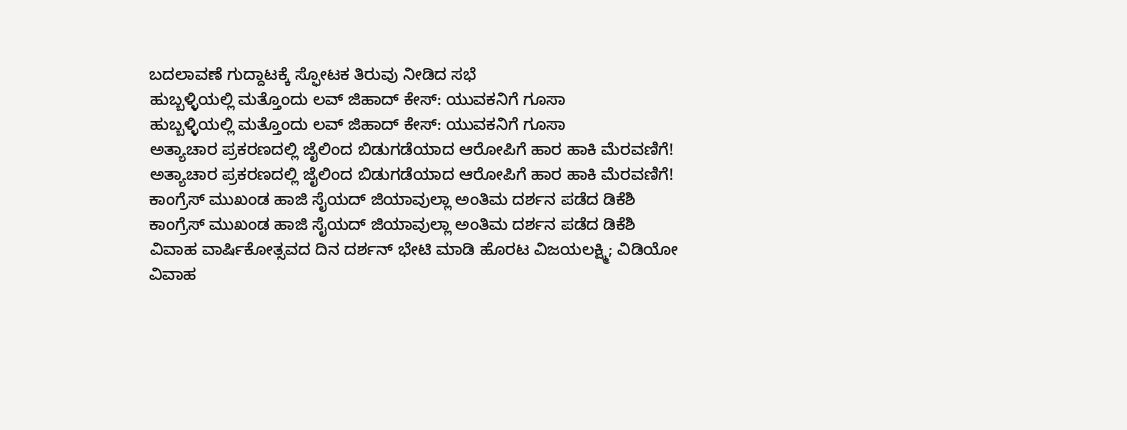ಬದಲಾವಣೆ ಗುದ್ದಾಟಕ್ಕೆ ಸ್ಫೋಟಕ ತಿರುವು ನೀಡಿದ ಸಭೆ
ಹುಬ್ಬಳ್ಳಿಯಲ್ಲಿ ಮತ್ತೊಂದು ಲವ್ ಜಿಹಾದ್ ಕೇಸ್: ಯುವಕನಿಗೆ ಗೂಸಾ
ಹುಬ್ಬಳ್ಳಿಯಲ್ಲಿ ಮತ್ತೊಂದು ಲವ್ ಜಿಹಾದ್ ಕೇಸ್: ಯುವಕನಿಗೆ ಗೂಸಾ
ಅತ್ಯಾಚಾರ ಪ್ರಕರಣದಲ್ಲಿ ಜೈಲಿಂದ ಬಿಡುಗಡೆಯಾದ ಆರೋಪಿಗೆ ಹಾರ ಹಾಕಿ ಮೆರವಣಿಗೆ!
ಅತ್ಯಾಚಾರ ಪ್ರಕರಣದಲ್ಲಿ ಜೈಲಿಂದ ಬಿಡುಗಡೆಯಾದ ಆರೋಪಿಗೆ ಹಾರ ಹಾಕಿ ಮೆರವಣಿಗೆ!
ಕಾಂಗ್ರೆಸ್ ಮುಖಂಡ ಹಾಜಿ ಸೈಯದ್ ಜಿಯಾವುಲ್ಲಾ ಅಂತಿಮ ದರ್ಶನ ಪಡೆದ ಡಿಕೆಶಿ
ಕಾಂಗ್ರೆಸ್ ಮುಖಂಡ ಹಾಜಿ ಸೈಯದ್ ಜಿಯಾವುಲ್ಲಾ ಅಂತಿಮ ದರ್ಶನ ಪಡೆದ ಡಿಕೆಶಿ
ವಿವಾಹ ವಾರ್ಷಿಕೋತ್ಸವದ ದಿನ ದರ್ಶನ್ ಭೇಟಿ ಮಾಡಿ ಹೊರಟ ವಿಜಯಲಕ್ಷ್ಮಿ; ವಿಡಿಯೋ
ವಿವಾಹ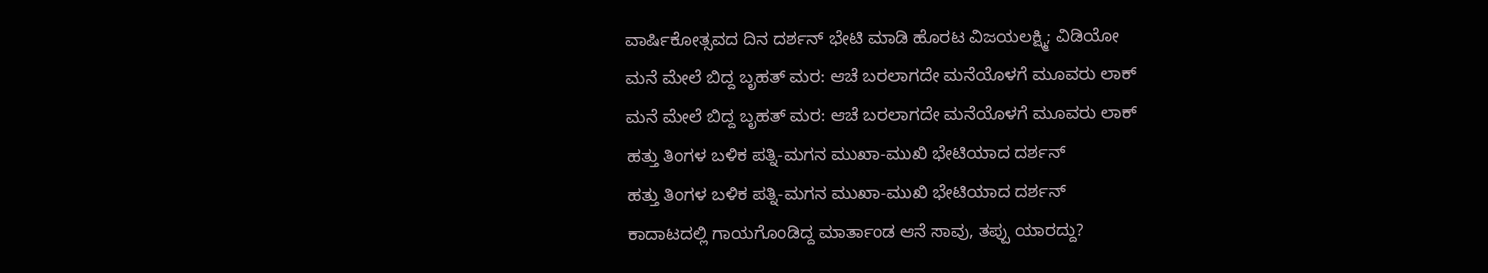ವಾರ್ಷಿಕೋತ್ಸವದ ದಿನ ದರ್ಶನ್ ಭೇಟಿ ಮಾಡಿ ಹೊರಟ ವಿಜಯಲಕ್ಷ್ಮಿ; ವಿಡಿಯೋ
ಮನೆ ಮೇಲೆ ಬಿದ್ದ ಬೃಹತ್ ಮರ: ಆಚೆ ಬರಲಾಗದೇ ಮನೆಯೊಳಗೆ ಮೂವರು ಲಾಕ್
ಮನೆ ಮೇಲೆ ಬಿದ್ದ ಬೃಹತ್ ಮರ: ಆಚೆ ಬರಲಾಗದೇ ಮನೆಯೊಳಗೆ ಮೂವರು ಲಾಕ್
ಹತ್ತು ತಿಂಗಳ ಬಳಿಕ ಪತ್ನಿ-ಮಗನ ಮುಖಾ-ಮುಖಿ ಭೇಟಿಯಾದ ದರ್ಶನ್
ಹತ್ತು ತಿಂಗಳ ಬಳಿಕ ಪತ್ನಿ-ಮಗನ ಮುಖಾ-ಮುಖಿ ಭೇಟಿಯಾದ ದರ್ಶನ್
ಕಾದಾಟದಲ್ಲಿ ಗಾಯಗೊಂಡಿದ್ದ ಮಾರ್ತಾಂಡ ಆನೆ ಸಾವು, ತಪ್ಪು ಯಾರದ್ದು?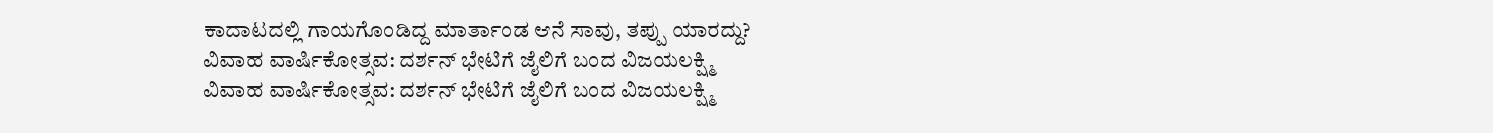ಕಾದಾಟದಲ್ಲಿ ಗಾಯಗೊಂಡಿದ್ದ ಮಾರ್ತಾಂಡ ಆನೆ ಸಾವು, ತಪ್ಪು ಯಾರದ್ದು?
ವಿವಾಹ ವಾರ್ಷಿಕೋತ್ಸವ: ದರ್ಶನ್ ಭೇಟಿಗೆ ಜೈಲಿಗೆ ಬಂದ ವಿಜಯಲಕ್ಷ್ಮಿ
ವಿವಾಹ ವಾರ್ಷಿಕೋತ್ಸವ: ದರ್ಶನ್ ಭೇಟಿಗೆ ಜೈಲಿಗೆ ಬಂದ ವಿಜಯಲಕ್ಷ್ಮಿ